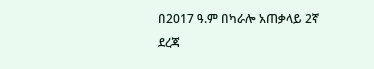በ2017 ዓ.ም በካራሎ አጠቃላይ 2ኛ ደረጃ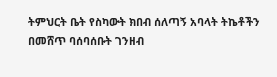ትምህርት ቤት የስካውት ክበብ ሰለጣኝ አባላት ትኬቶችን በመሸጥ ባሰባሰቡት ገንዘብ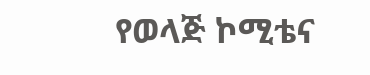የወላጅ ኮሚቴና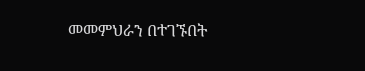መመምህራን በተገኙበት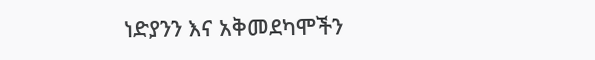ነድያንን እና አቅመደካሞችን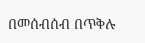በመሰብሰብ በጥቅሉ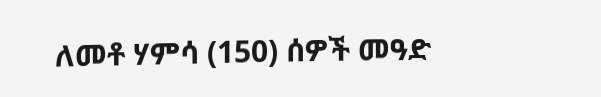ለመቶ ሃምሳ (150) ሰዎች መዓድ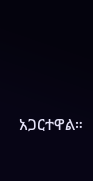አጋርተዋል።